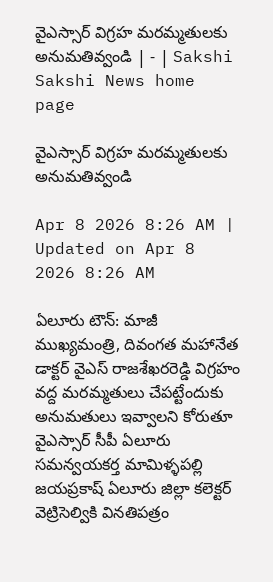వైఎస్సార్‌ విగ్రహ మరమ్మతులకు అనుమతివ్వండి | - | Sakshi
Sakshi News home page

వైఎస్సార్‌ విగ్రహ మరమ్మతులకు అనుమతివ్వండి

Apr 8 2026 8:26 AM | Updated on Apr 8 2026 8:26 AM

ఏలూరు టౌన్‌: మాజీ ముఖ్యమంత్రి, దివంగత మహానేత డాక్టర్‌ వైఎస్‌ రాజశేఖరరెడ్డి విగ్రహం వద్ద మరమ్మతులు చేపట్టేందుకు అనుమతులు ఇవ్వాలని కోరుతూ వైఎస్సార్‌ సీపీ ఏలూరు సమన్వయకర్త మామిళ్ళపల్లి జయప్రకాష్‌ ఏలూరు జిల్లా కలెక్టర్‌ వెట్రిసెల్వికి వినతిపత్రం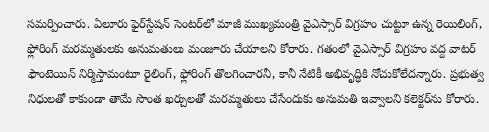సమర్పించారు. ఏలూరు ఫైర్‌స్టేషన్‌ సెంటర్‌లో మాజీ ముఖ్యమంత్రి వైఎస్సార్‌ విగ్రహం చుట్టూ ఉన్న రెయిలింగ్‌, ఫ్లోరింగ్‌ మరమ్మతులకు అనుమతులు మంజూరు చేయాలని కోరారు. గతంలో వైఎస్సార్‌ విగ్రహం వద్ద వాటర్‌ ఫౌంటెయిన్‌ నిర్మిస్తామంటూ రైలింగ్‌, ఫ్లోరింగ్‌ తొలగించారనీ, కానీ నేటికీ అభివృద్ధికి నోచుకోలేదన్నారు. ప్రభుత్వ నిధులతో కాకుండా తామే సొంత ఖర్చులతో మరమ్మతులు చేసేందుకు అనుమతి ఇవ్వాలని కలెక్టర్‌ను కోరారు.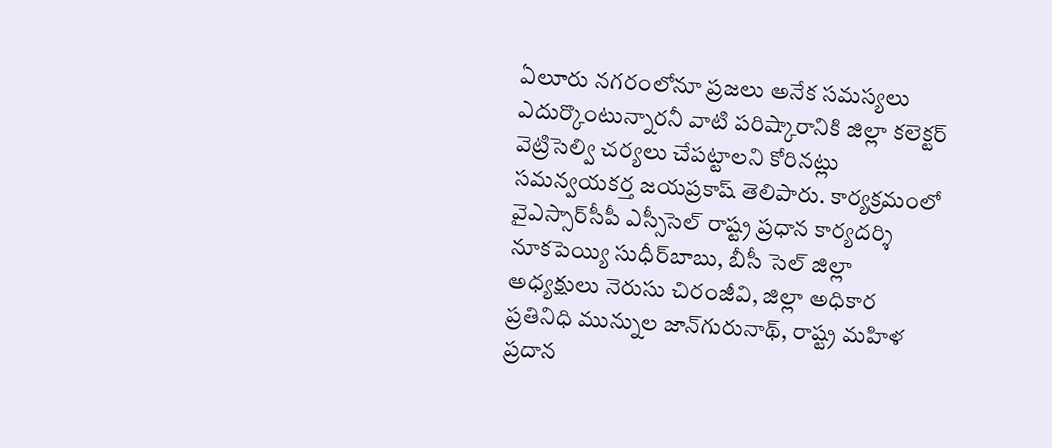ఏలూరు నగరంలోనూ ప్రజలు అనేక సమస్యలు ఎదుర్కొంటున్నారనీ వాటి పరిష్కారానికి జిల్లా కలెక్టర్‌ వెట్రిసెల్వి చర్యలు చేపట్టాలని కోరినట్లు సమన్వయకర్త జయప్రకాష్‌ తెలిపారు. కార్యక్రమంలో వైఎస్సార్‌సీపీ ఎస్సీసెల్‌ రాష్ట్ర ప్రధాన కార్యదర్శి నూకపెయ్యి సుధీర్‌బాబు, బీసీ సెల్‌ జిల్లా అధ్యక్షులు నెరుసు చిరంజీవి, జిల్లా అధికార ప్రతినిధి మున్నుల జాన్‌గురునాథ్‌, రాష్ట్ర మహిళ ప్రదాన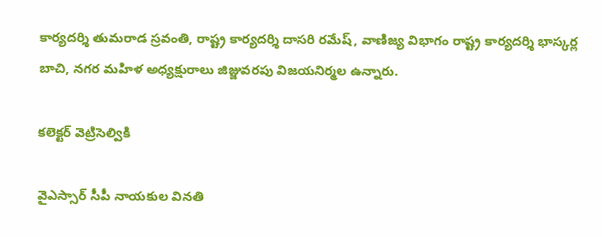కార్యదర్శి తుమరాడ స్రవంతి, రాష్ట్ర కార్యదర్శి దాసరి రమేష్‌, వాణిజ్య విభాగం రాష్ట్ర కార్యదర్శి భాస్కర్ల బాచి, నగర మహిళ అధ్యక్షురాలు జిజ్జువరపు విజయనిర్మల ఉన్నారు.

కలెక్టర్‌ వెట్రిసెల్వికి

వైఎస్సార్‌ సీపీ నాయకుల వినతి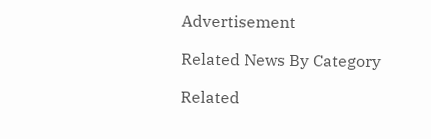Advertisement

Related News By Category

Related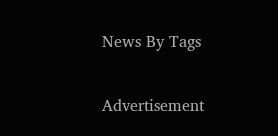News By Tags

Advertisement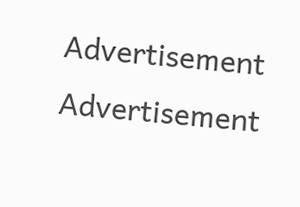Advertisement
Advertisement